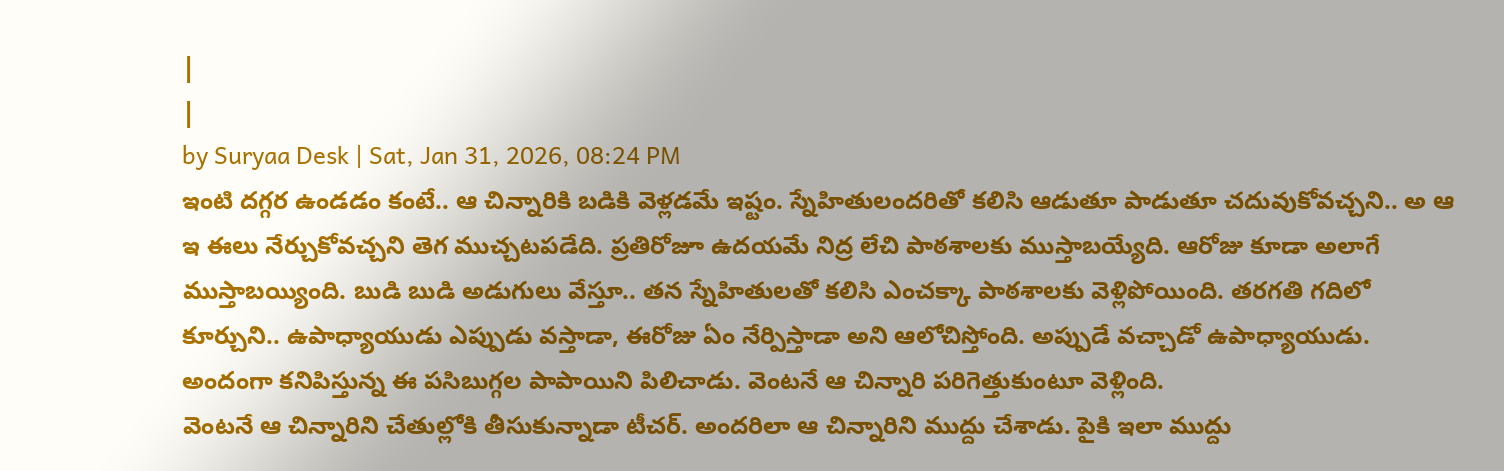|
|
by Suryaa Desk | Sat, Jan 31, 2026, 08:24 PM
ఇంటి దగ్గర ఉండడం కంటే.. ఆ చిన్నారికి బడికి వెళ్లడమే ఇష్టం. స్నేహితులందరితో కలిసి ఆడుతూ పాడుతూ చదువుకోవచ్చని.. అ ఆ ఇ ఈలు నేర్చుకోవచ్చని తెగ ముచ్చటపడేది. ప్రతిరోజూ ఉదయమే నిద్ర లేచి పాఠశాలకు ముస్తాబయ్యేది. ఆరోజు కూడా అలాగే ముస్తాబయ్యింది. బుడి బుడి అడుగులు వేస్తూ.. తన స్నేహితులతో కలిసి ఎంచక్కా పాఠశాలకు వెళ్లిపోయింది. తరగతి గదిలో కూర్చుని.. ఉపాధ్యాయుడు ఎప్పుడు వస్తాడా, ఈరోజు ఏం నేర్పిస్తాడా అని ఆలోచిస్తోంది. అప్పుడే వచ్చాడో ఉపాధ్యాయుడు. అందంగా కనిపిస్తున్న ఈ పసిబుగ్గల పాపాయిని పిలిచాడు. వెంటనే ఆ చిన్నారి పరిగెత్తుకుంటూ వెళ్లింది.
వెంటనే ఆ చిన్నారిని చేతుల్లోకి తీసుకున్నాడా టీచర్. అందరిలా ఆ చిన్నారిని ముద్దు చేశాడు. పైకి ఇలా ముద్దు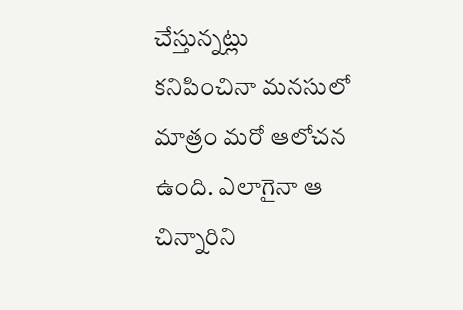చేస్తున్నట్లు కనిపించినా మనసులో మాత్రం మరో ఆలోచన ఉంది. ఎలాగైనా ఆ చిన్నారిని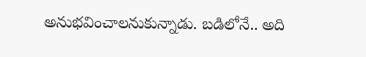అనుభవించాలనుకున్నాడు. బడిలోనే.. అది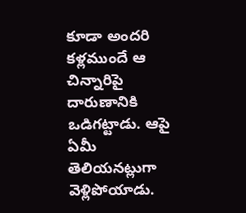కూడా అందరి కళ్లముందే ఆ చిన్నారిపై దారుణానికి ఒడిగట్టాడు. ఆపై ఏమీ తెలియనట్లుగా వెళ్లిపోయాడు.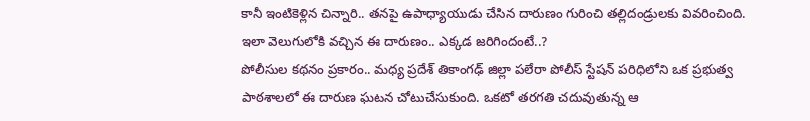కానీ ఇంటికెళ్లిన చిన్నారి.. తనపై ఉపాధ్యాయుడు చేసిన దారుణం గురించి తల్లిదండ్రులకు వివరించింది. ఇలా వెలుగులోకి వచ్చిన ఈ దారుణం.. ఎక్కడ జరిగిందంటే..?
పోలీసుల కథనం ప్రకారం.. మధ్య ప్రదేశ్ తికాంగఢ్ జిల్లా పలేరా పోలీస్ స్టేషన్ పరిధిలోని ఒక ప్రభుత్వ పాఠశాలలో ఈ దారుణ ఘటన చోటుచేసుకుంది. ఒకటో తరగతి చదువుతున్న ఆ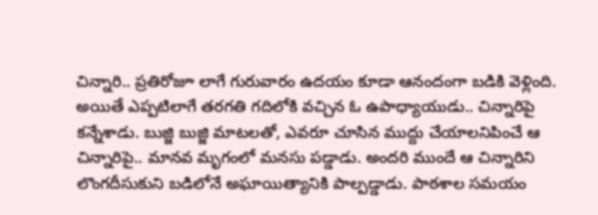చిన్నారి.. ప్రతిరోజూ లాగే గురువారం ఉదయం కూడా ఆనందంగా బడికి వెళ్లింది. అయితే ఎప్పటిలాగే తరగతి గదిలోకి వచ్చిన ఓ ఉపాధ్యాయుడు.. చిన్నారిపై కన్నేశాడు. బుజ్జి బుజ్జి మాటలతో, ఎవరూ చూసిన ముద్దు చేయాలనిపించే ఆ చిన్నారిపై.. మానవ మృగంలో మనసు పడ్డాడు. అందరి ముందే ఆ చిన్నారిని లొంగదీసుకుని బడిలోనే అఘాయిత్యానికి పాల్పడ్డాడు. పాఠశాల సమయం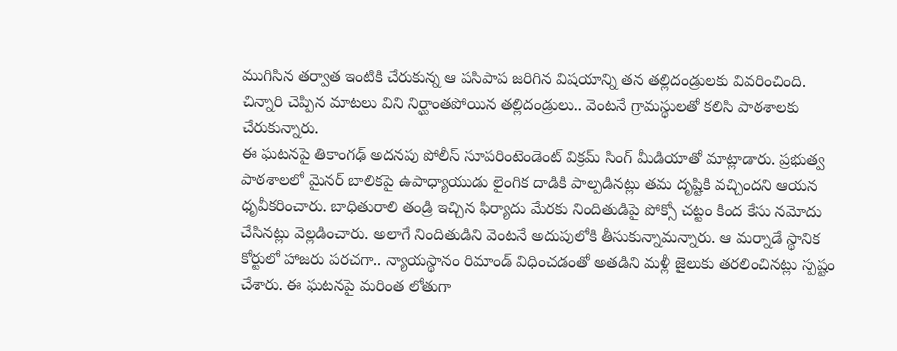ముగిసిన తర్వాత ఇంటికి చేరుకున్న ఆ పసిపాప జరిగిన విషయాన్ని తన తల్లిదండ్రులకు వివరించింది. చిన్నారి చెప్పిన మాటలు విని నిర్ఘాంతపోయిన తల్లిదండ్రులు.. వెంటనే గ్రామస్థులతో కలిసి పాఠశాలకు చేరుకున్నారు.
ఈ ఘటనపై తికాంగఢ్ అదనపు పోలీస్ సూపరింటెండెంట్ విక్రమ్ సింగ్ మీడియాతో మాట్లాడారు. ప్రభుత్వ పాఠశాలలో మైనర్ బాలికపై ఉపాధ్యాయుడు లైంగిక దాడికి పాల్పడినట్లు తమ దృష్టికి వచ్చిందని ఆయన ధృవీకరించారు. బాధితురాలి తండ్రి ఇచ్చిన ఫిర్యాదు మేరకు నిందితుడిపై పోక్సో చట్టం కింద కేసు నమోదు చేసినట్లు వెల్లడించారు. అలాగే నిందితుడిని వెంటనే అదుపులోకి తీసుకున్నామన్నారు. ఆ మర్నాడే స్థానిక కోర్టులో హాజరు పరచగా.. న్యాయస్థానం రిమాండ్ విధించడంతో అతడిని మళ్లీ జైలుకు తరలించినట్లు స్పష్టం చేశారు. ఈ ఘటనపై మరింత లోతుగా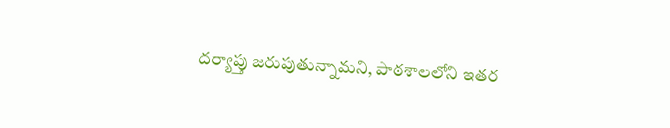దర్యాప్తు జరుపుతున్నామని, పాఠశాలలోని ఇతర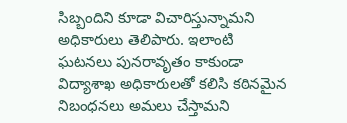సిబ్బందిని కూడా విచారిస్తున్నామని అధికారులు తెలిపారు. ఇలాంటి ఘటనలు పునరావృతం కాకుండా విద్యాశాఖ అధికారులతో కలిసి కఠినమైన నిబంధనలు అమలు చేస్తామని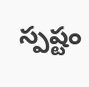స్పష్టం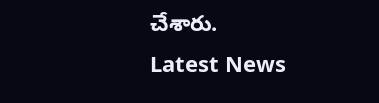చేశారు.
Latest News